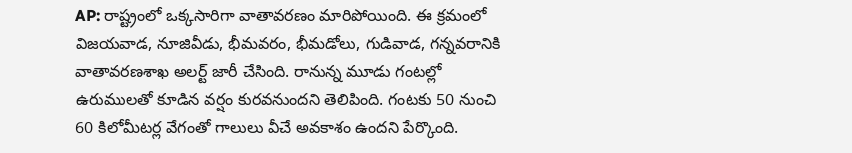AP: రాష్ట్రంలో ఒక్కసారిగా వాతావరణం మారిపోయింది. ఈ క్రమంలో విజయవాడ, నూజివీడు, భీమవరం, భీమడోలు, గుడివాడ, గన్నవరానికి వాతావరణశాఖ అలర్ట్ జారీ చేసింది. రానున్న మూడు గంటల్లో ఉరుములతో కూడిన వర్షం కురవనుందని తెలిపింది. గంటకు 50 నుంచి 60 కిలోమీటర్ల వేగంతో గాలులు వీచే అవకాశం ఉందని పేర్కొంది.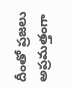దీంతో ప్రజలు అప్రమత్తంగా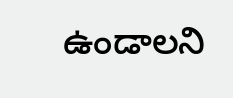ఉండాలని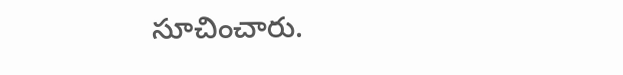సూచించారు.